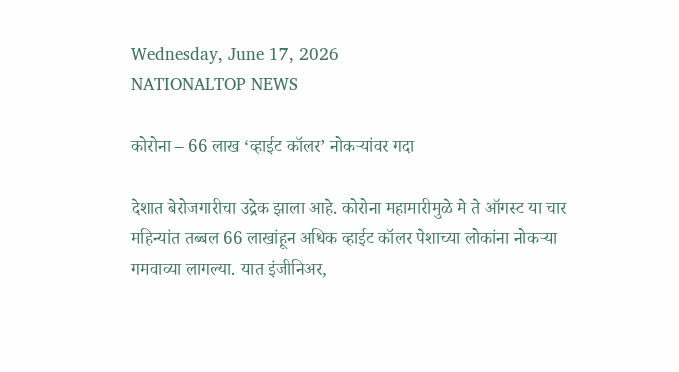Wednesday, June 17, 2026
NATIONALTOP NEWS

कोरोना – 66 लाख ‘व्हाईट कॉलर’ नोकऱ्यांवर गदा

देशात बेरोजगारीचा उद्रेक झाला आहे. कोरोना महामारीमुळे मे ते ऑगस्ट या चार महिन्यांत तब्बल 66 लाखांहून अधिक व्हाईट कॉलर पेशाच्या लोकांना नोकऱ्या गमवाव्या लागल्या. यात इंजीनिअर,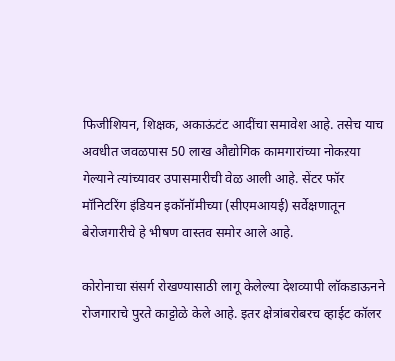फिजीशियन, शिक्षक, अकाऊंटंट आदींचा समावेश आहे. तसेच याच अवधीत जवळपास 50 लाख औद्योगिक कामगारांच्या नोकऱया गेल्याने त्यांच्यावर उपासमारीची वेळ आली आहे. सेंटर फॉर मॉनिटरिंग इंडियन इकॉनॉमीच्या (सीएमआयई) सर्वेक्षणातून बेरोजगारीचे हे भीषण वास्तव समोर आले आहे.

कोरोनाचा संसर्ग रोखण्यासाठी लागू केलेल्या देशव्यापी लॉकडाऊनने रोजगाराचे पुरते काट्टोळे केले आहे. इतर क्षेत्रांबरोबरच व्हाईट कॉलर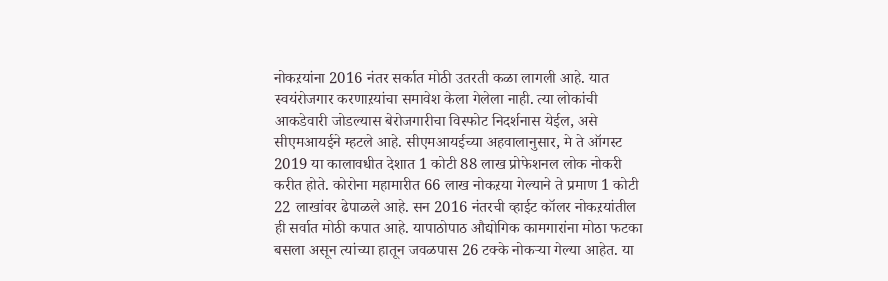नोकऱयांना 2016 नंतर सर्कात मोठी उतरती कळा लागली आहे. यात स्वयंरोजगार करणाऱयांचा समावेश केला गेलेला नाही. त्या लोकांची आकडेवारी जोडल्यास बेरोजगारीचा विस्फोट निदर्शनास येईल, असे सीएमआयईने म्हटले आहे. सीएमआयईच्या अहवालानुसार, मे ते ऑगस्ट 2019 या कालावधीत देशात 1 कोटी 88 लाख प्रोफेशनल लोक नोकरी करीत होते. कोरोना महामारीत 66 लाख नोकऱया गेल्याने ते प्रमाण 1 कोटी 22 लाखांवर ढेपाळले आहे. सन 2016 नंतरची व्हाईट कॉलर नोकऱयांतील ही सर्वात मोठी कपात आहे. यापाठोपाठ औद्योगिक कामगारांना मोठा फटका बसला असून त्यांच्या हातून जवळपास 26 टक्के नोकऱ्या गेल्या आहेत. या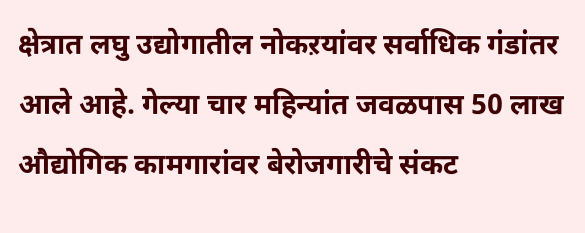क्षेत्रात लघु उद्योगातील नोकऱयांवर सर्वाधिक गंडांतर आले आहे. गेल्या चार महिन्यांत जवळपास 50 लाख औद्योगिक कामगारांवर बेरोजगारीचे संकट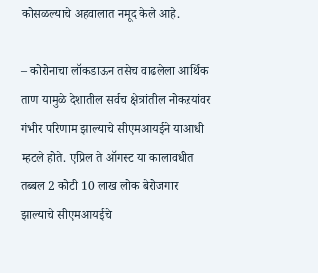कोसळल्याचे अहवालात नमूद केले आहे.

– कोरोनाचा लॉकडाऊन तसेच वाढलेला आर्थिक ताण यामुळे देशातील सर्वच क्षेत्रांतील नोकऱयांवर गंभीर परिणाम झाल्याचे सीएमआयईने याआधी म्हटले होते. एप्रिल ते ऑगस्ट या कालावधीत तब्बल 2 कोटी 10 लाख लोक बेरोजगार झाल्याचे सीएमआयईचे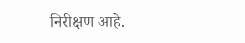निरीक्षण आहे.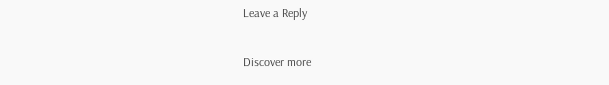Leave a Reply

Discover more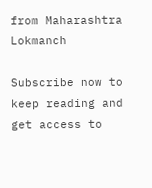from Maharashtra Lokmanch

Subscribe now to keep reading and get access to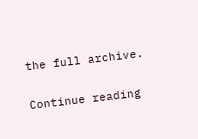the full archive.

Continue reading